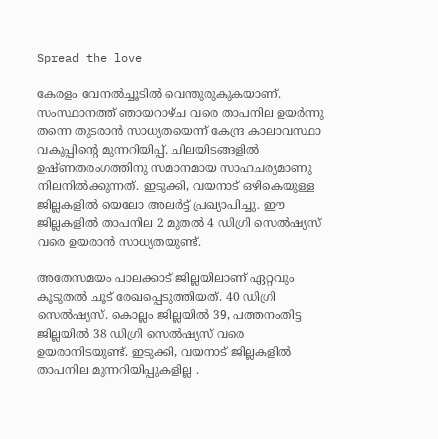Spread the love

കേരളം വേനല്‍ച്ചൂടിൽ വെന്തുരുകുകയാണ്. സംസ്ഥാനത്ത് ഞായറാഴ്ച വരെ താപനില ഉയര്‍ന്നു തന്നെ തുടരാന്‍ സാധ്യതയെന്ന് കേന്ദ്ര കാലാവസ്ഥാ വകുപ്പിന്റെ മുന്നറിയിപ്പ്. ചിലയിടങ്ങളിൽ ഉഷ്ണതരംഗത്തിനു സമാനമായ സാഹചര്യമാണു നിലനിൽക്കുന്നത്. ഇടുക്കി, വയനാട് ഒഴികെയുള്ള ജില്ലകളിൽ യെലോ അലർട്ട് പ്രഖ്യാപിച്ചു. ഈ ജില്ലകളിൽ താപനില 2 മുതൽ 4 ഡിഗ്രി സെൽഷ്യസ് വരെ ഉയരാൻ സാധ്യതയുണ്ട്.

അതേസമയം പാലക്കാട് ജില്ലയിലാണ് ഏറ്റവും കൂടുതൽ ചൂട് രേഖപ്പെടുത്തിയത്. 40 ഡിഗ്രി സെൽഷ്യസ്. കൊല്ലം ജില്ലയിൽ 39, പത്തനംതിട്ട ജില്ലയിൽ 38 ഡിഗ്രി സെൽഷ്യസ് വരെ ഉയരാനിടയുണ്ട്. ഇടുക്കി, വയനാട് ജില്ലകളിൽ താപനില മുന്നറിയിപ്പുകളില്ല .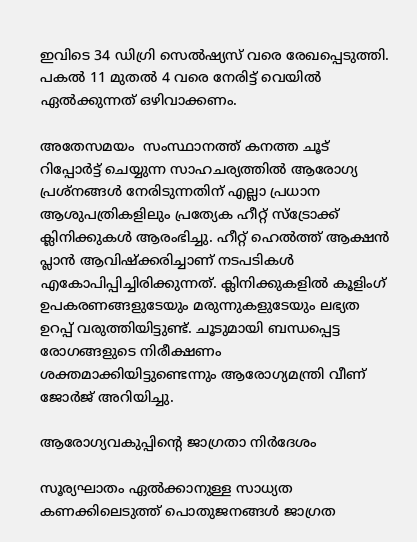ഇവിടെ 34 ഡിഗ്രി സെൽഷ്യസ് വരെ രേഖപ്പെടുത്തി. പകൽ 11 മുതൽ 4 വരെ നേരിട്ട് വെയിൽ ഏൽക്കുന്നത് ഒഴിവാക്കണം.

അതേസമയം  സംസ്ഥാനത്ത് കനത്ത ചൂട് റിപ്പോര്‍ട്ട് ചെയ്യുന്ന സാഹചര്യത്തില്‍ ആരോഗ്യ പ്രശ്നങ്ങള്‍ നേരിടുന്നതിന് എല്ലാ പ്രധാന ആശുപത്രികളിലും പ്രത്യേക ഹീറ്റ് സ്ട്രോക്ക് ക്ലിനിക്കുകള്‍ ആരംഭിച്ചു. ഹീറ്റ് ഹെല്‍ത്ത് ആക്ഷന്‍ പ്ലാന്‍ ആവിഷ്‌ക്കരിച്ചാണ് നടപടികള്‍ എകോപിപ്പിച്ചിരിക്കുന്നത്. ക്ലിനിക്കുകളില്‍ കൂളിംഗ് ഉപകരണങ്ങളുടേയും മരുന്നുകളുടേയും ലഭ്യത ഉറപ്പ് വരുത്തിയിട്ടുണ്ട്. ചൂടുമായി ബന്ധപ്പെട്ട രോഗങ്ങളുടെ നിരീക്ഷണം ശക്തമാക്കിയിട്ടുണ്ടെന്നും ആരോഗ്യമന്ത്രി വീണ് ജോര്‍ജ് അറിയിച്ചു.

ആരോഗ്യവകുപ്പിന്റെ ജാഗ്രതാ നിർദേശം

സൂര്യഘാതം ഏൽക്കാനുള്ള സാധ്യത കണക്കിലെടുത്ത് പൊതുജനങ്ങൾ ജാഗ്രത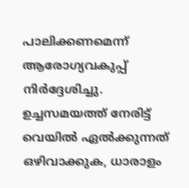പാലിക്കണമെന്ന് ആരോഗ്യവകുപ്പ് നിർദ്ദേശിച്ചു. ഉച്ചസമയത്ത് നേരിട്ട് വെയിൽ ഏൽക്കുന്നത് ഒഴിവാക്കുക, ധാരാളം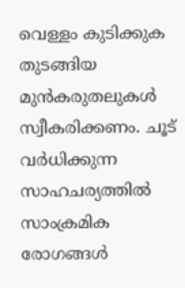വെള്ളം കുടിക്കുക തുടങ്ങിയ മുൻകരുതലുകൾ സ്വീകരിക്കണം. ചൂട് വർധിക്കുന്ന സാഹചര്യത്തിൽ സാംക്രമിക രോഗങ്ങൾ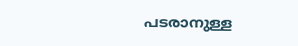പടരാനുള്ള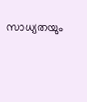സാധ്യതയും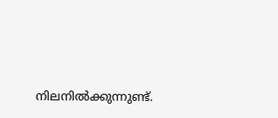നിലനിൽക്കുന്നുണ്ട്.